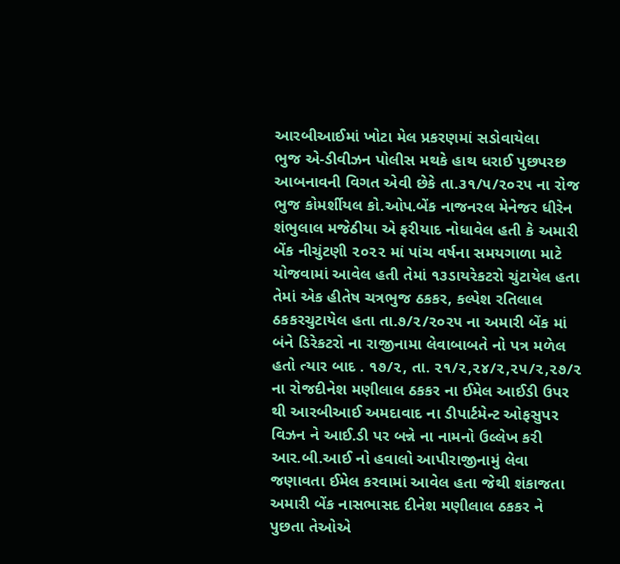આરબીઆઈમાં ખોટા મેલ પ્રકરણમાં સડોવાયેલા
ભુજ એ-ડીવીઝન પોલીસ મથકે હાથ ધરાઈ પુછપરછ
આબનાવની વિગત એવી છેકે તા.૩૧/૫/૨૦૨૫ ના રોજ ભુજ કોમર્શીયલ કો.ઓપ.બેંક નાજનરલ મેનેજર ધીરેન શંભુલાલ મજેઠીયા એ ફરીયાદ નોધાવેલ હતી કે અમારી બેંક નીચુંટણી ૨૦૨૨ માં પાંચ વર્ષના સમયગાળા માટે યોજવામાં આવેલ હતી તેમાં ૧૩ડાયરેકટરો ચુંટાયેલ હતા તેમાં એક હીતેષ ચત્રભુજ ઠકકર, કલ્પેશ રતિલાલ ઠકકરચુટાયેલ હતા તા.૭/૨/૨૦૨૫ ના અમારી બેંક માં બંને ડિરેકટરો ના રાજીનામા લેવાબાબતે નો પત્ર મળેલ હતો ત્યાર બાદ . ૧૭/૨, તા. ૨૧/૨,૨૪/૨,૨૫/૨,૨૭/૨ ના રોજદીનેશ મણીલાલ ઠકકર ના ઈમેલ આઈડી ઉપર થી આરબીઆઈ અમદાવાદ ના ડીપાર્ટમેન્ટ ઓફસુપર વિઝન ને આઈ.ડી પર બન્ને ના નામનો ઉલ્લેખ કરી આર.બી.આઈ નો હવાલો આપીરાજીનામું લેવા જણાવતા ઈમેલ કરવામાં આવેલ હતા જેથી શંકાજતા અમારી બેંક નાસભાસદ દીનેશ મણીલાલ ઠકકર ને પુછતા તેઓએ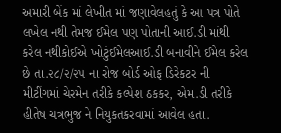અમારી બેંક માં લેખીત માં જણાવેલહતું કે આ પત્ર પોતે લખેલ નથી તેમજ ઈમેલ પણ પોતાની આઈ.ડી માંથી કરેલ નથીકોઈએ ખોટુંઈમેલઆઈ.ડી બનાવીને ઈમેલ કરેલ છે તા.૨૮/૨/૨૫ ના રોજ બોર્ડ ઓફ ડિરેકટર ની મીટીંગમાં ચેરમેન તરીકે કલ્પેશ ઠકકર, એમ.ડી તરીકે હીતેષ ચત્રભુજ ને નિયુકતકરવામાં આવેલ હતા.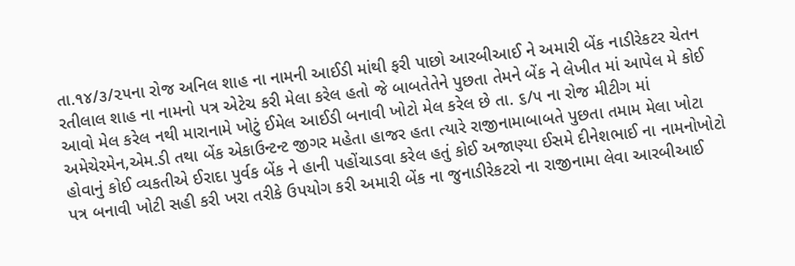તા.૧૪/૩/૨૫ના રોજ અનિલ શાહ ના નામની આઈડી માંથી ફરી પાછો આરબીઆઈ ને અમારી બેંક નાડીરેકટર ચેતન રતીલાલ શાહ ના નામનો પત્ર એટેચ કરી મેલા કરેલ હતો જે બાબતેતેને પુછતા તેમને બેંક ને લેખીત માં આપેલ મે કોઈ આવો મેલ કરેલ નથી મારાનામે ખોટું ઈમેલ આઈડી બનાવી ખોટો મેલ કરેલ છે તા. ૬/૫ ના રોજ મીટીગ માં અમેચેરમેન,એમ.ડી તથા બેંક એકાઉન્ટન્ટ જીગર મહેતા હાજર હતા ત્યારે રાજીનામાબાબતે પુછતા તમામ મેલા ખોટા હોવાનું કોઈ વ્યકતીએ ઈરાદા પુર્વક બેંક ને હાની પહોંચાડવા કરેલ હતું કોઈ અજાણ્યા ઈસમે દીનેશભાઈ ના નામનોખોટો પત્ર બનાવી ખોટી સહી કરી ખરા તરીકે ઉપયોગ કરી અમારી બેંક ના જુનાડીરેકટરો ના રાજીનામા લેવા આરબીઆઈ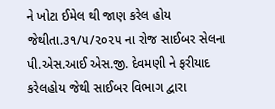ને ખોટા ઈમેલ થી જાણ કરેલ હોય જેથીતા.૩૧/૫/૨૦૨૫ ના રોજ સાઈબર સેલના પી.એસ.આઈ એસ.જી. દેવમણી ને ફરીયાદ કરેલહોય જેથી સાઈબર વિભાગ દ્વારા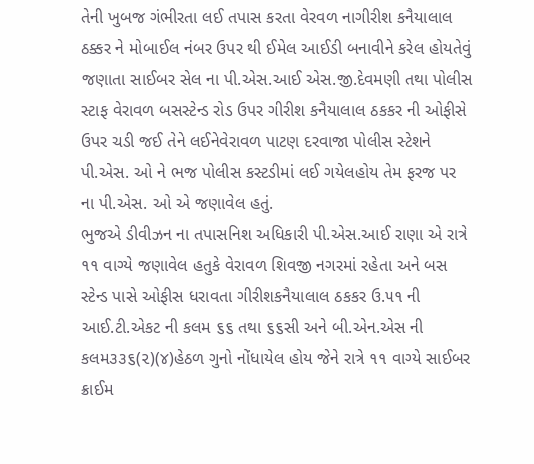તેની ખુબજ ગંભીરતા લઈ તપાસ કરતા વેરવળ નાગીરીશ કનૈયાલાલ ઠક્કર ને મોબાઈલ નંબર ઉપર થી ઈમેલ આઈડી બનાવીને કરેલ હોયતેવું જણાતા સાઈબર સેલ ના પી.એસ.આઈ એસ.જી.દેવમણી તથા પોલીસ સ્ટાફ વેરાવળ બસસ્ટેન્ડ રોડ ઉપર ગીરીશ કનૈયાલાલ ઠકકર ની ઓફીસે ઉપર ચડી જઈ તેને લઈનેવેરાવળ પાટણ દરવાજા પોલીસ સ્ટેશને પી.એસ. ઓ ને ભજ પોલીસ કસ્ટડીમાં લઈ ગયેલહોય તેમ ફરજ પર ના પી.એસ. ઓ એ જણાવેલ હતું.
ભુજએ ડીવીઝન ના તપાસનિશ અધિકારી પી.એસ.આઈ રાણા એ રાત્રે ૧૧ વાગ્યે જણાવેલ હતુકે વેરાવળ શિવજી નગરમાં રહેતા અને બસ સ્ટેન્ડ પાસે ઓફીસ ધરાવતા ગીરીશકનૈયાલાલ ઠકકર ઉ.૫૧ ની આઈ.ટી.એકટ ની કલમ ૬૬ તથા ૬૬સી અને બી.એન.એસ ની કલમ૩૩૬(૨)(૪)હેઠળ ગુનો નોંધાયેલ હોય જેને રાત્રે ૧૧ વાગ્યે સાઈબર ક્રાઈમ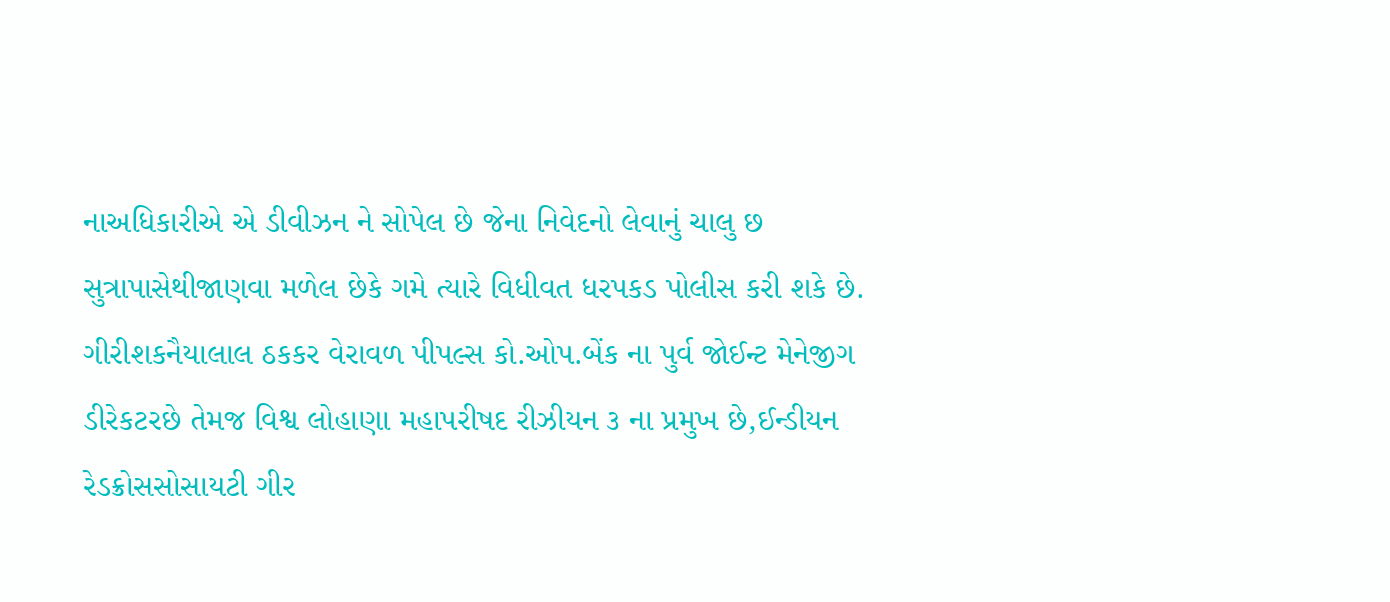નાઅધિકારીએ એ ડીવીઝન ને સોપેલ છે જેના નિવેદનો લેવાનું ચાલુ છ સુત્રાપાસેથીજાણવા મળેલ છેકે ગમે ત્યારે વિધીવત ધરપકડ પોલીસ કરી શકે છે.
ગીરીશકનૈયાલાલ ઠકકર વેરાવળ પીપલ્સ કો.ઓપ.બેંક ના પુર્વ જોઈન્ટ મેનેજીગ ડીરેકટરછે તેમજ વિશ્વ લોહાણા મહાપરીષદ રીઝીયન ૩ ના પ્રમુખ છે,ઈન્ડીયન રેડક્રોસસોસાયટી ગીર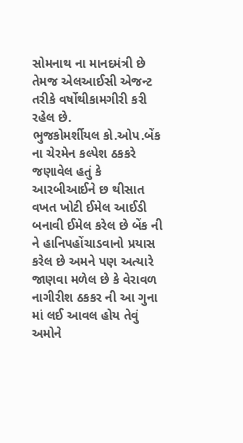સોમનાથ ના માનદમંત્રી છે તેમજ એલઆઈસી એજન્ટ તરીકે વર્ષોથીકામગીરી કરી રહેલ છે.
ભુજકોમર્શીયલ કો.ઓપ.બેંક ના ચેરમેન કલ્પેશ ઠકકરે જણાવેલ હતું કે આરબીઆઈને છ થીસાત વખત ખોટી ઈમેલ આઈડી બનાવી ઈમેલ કરેલ છે બેંક ની ને હાનિપહોંચાડવાનો પ્રયાસ કરેલ છે અમને પણ અત્યારે જાણવા મળેલ છે કે વેરાવળ નાગીરીશ ઠકકર ની આ ગુના માં લઈ આવલ હોય તેવું અમોને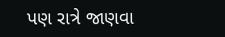પણ રાત્રે જાણવા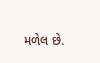મળેલ છે.